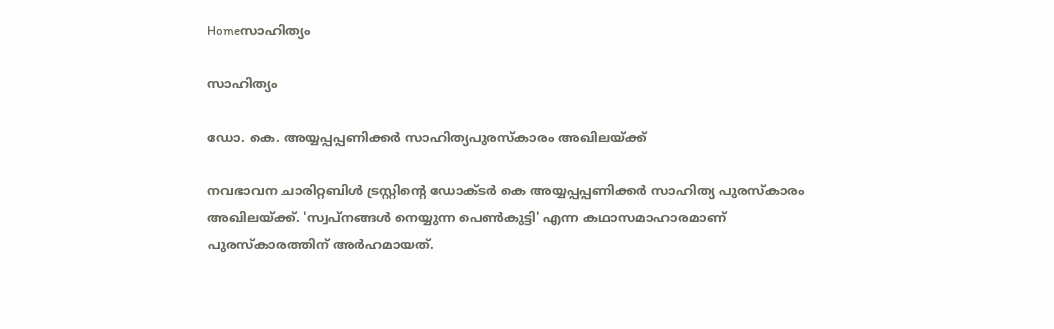Homeസാഹിത്യം

സാഹിത്യം

ഡോ. കെ. അയ്യപ്പപ്പണിക്കര്‍ സാഹിത്യപുരസ്‌കാരം അഖിലയ്ക്ക്

നവഭാവന ചാരിറ്റബിള്‍ ട്രസ്റ്റിന്റെ ഡോക്ടര്‍ കെ അയ്യപ്പപ്പണിക്കര്‍ സാഹിത്യ പുരസ്‌കാരം അഖിലയ്ക്ക്. 'സ്വപ്‌നങ്ങള്‍ നെയ്യുന്ന പെണ്‍കുട്ടി' എന്ന കഥാസമാഹാരമാണ് പുരസ്‌കാരത്തിന് അര്‍ഹമായത്.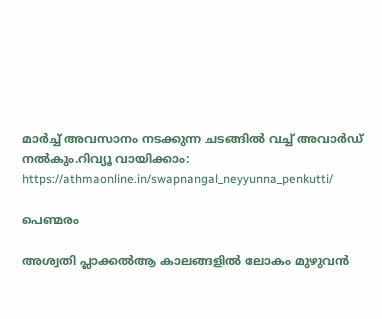മാര്‍ച്ച് അവസാനം നടക്കുന്ന ചടങ്ങില്‍ വച്ച് അവാര്‍ഡ് നല്‍കും.റിവ്യൂ വായിക്കാം: https://athmaonline.in/swapnangal_neyyunna_penkutti/

പെണ്മരം

അശ്വതി പ്ലാക്കൽആ കാലങ്ങളിൽ ലോകം മുഴുവൻ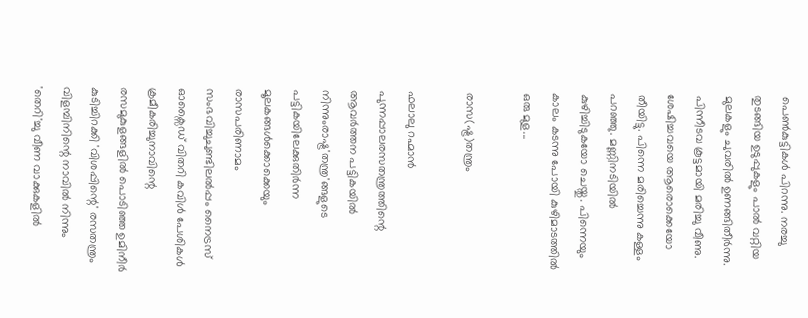പെൺകുട്ടികൾ പിറന്നു. നരച്ചു തുടങ്ങിയ ഉടുപ്പുകളും പാൽ വറ്റിയ മുലകളും ചുവരിൽ ഉണങ്ങിതീർന്നു. പിന്നീടവ കൂട്ടമായി മരിച്ചു വീണു. ശേഷിച്ചവയെ ആരൊക്കെയോ തീയിട്ടു. പിന്നെ മരിച്ചെന്നു കള്ളം പറഞ്ഞു. മണ്ണിനടിയിൽ കുഴിച്ചിടുകയോ ചെയ്തു. പിന്നെയും കാലം കടന്നു പോയി കുഴിമാടത്തിൽ ഒരു മുള...

രാസ(ഷ്ട്ര)തന്ത്രം

ഫലാലു റഹ്മാൻ പുന്നപ്പാലരസതന്ത്രത്തിന്റെ ആവർത്തന പട്ടികയിൽ നിന്നുംരാഷ്ട്ര'തന്ത്ര'ങ്ങളുടെ പട്ടികയിലേക്കുതിർന്ന മൂലകങ്ങൾക്കൊക്കെയും രാസപരിണാമം സംഭവിച്ചുചുണ്ടിലൽപ്പം നൈട്രസ് ഓക്സൈഡ് വിതറി കവിൾ പേശികൾ ക്രമീകരിച്ചുനാവിന്റെ രസമുകുളങ്ങളിൽ പൊടിഞ്ഞ ഉമിനീർ കുടിച്ചിറക്കി 'വിശപ്പിന്റെ' രസതന്ത്രം വിളമ്പിനിന്റെ നാവിൽ നിന്നും 'തെറി'ച്ചു വീണ വാക്കുകളിൽ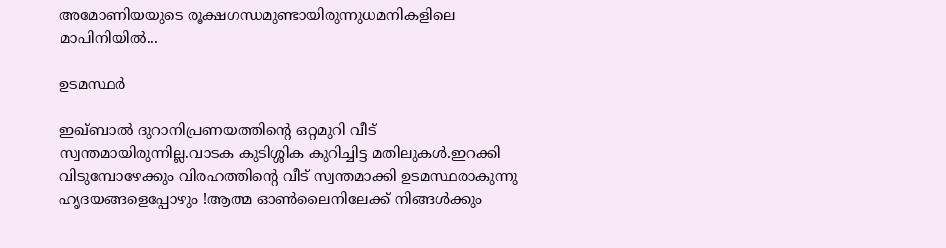അമോണിയയുടെ രൂക്ഷഗന്ധമുണ്ടായിരുന്നുധമനികളിലെ മാപിനിയിൽ...

ഉടമസ്ഥർ

ഇഖ്ബാൽ ദുറാനിപ്രണയത്തിന്റെ ഒറ്റമുറി വീട് സ്വന്തമായിരുന്നില്ല.വാടക കുടിശ്ശിക കുറിച്ചിട്ട മതിലുകൾ.ഇറക്കി വിടുമ്പോഴേക്കും വിരഹത്തിന്റെ വീട് സ്വന്തമാക്കി ഉടമസ്ഥരാകുന്നു ഹൃദയങ്ങളെപ്പോഴും !ആത്മ ഓൺലൈനിലേക്ക് നിങ്ങൾക്കും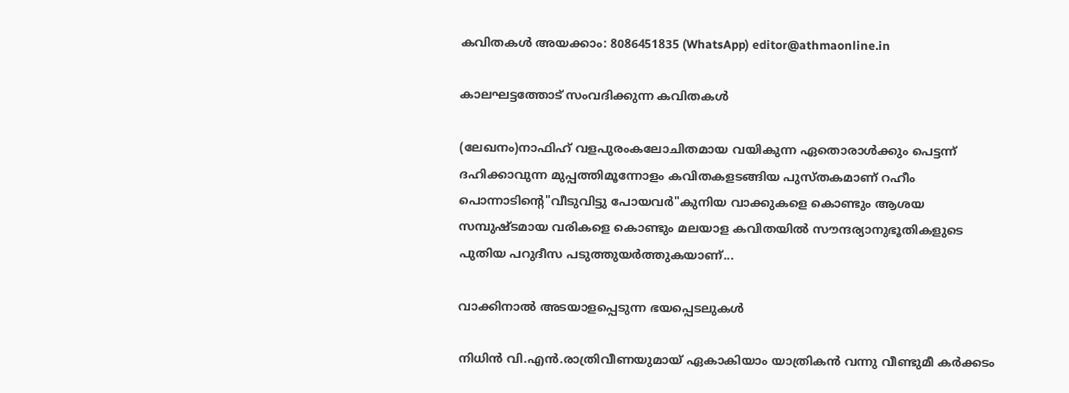കവിതകൾ അയക്കാം: 8086451835 (WhatsApp) editor@athmaonline.in

കാലഘട്ടത്തോട് സംവദിക്കുന്ന കവിതകള്‍

(ലേഖനം)നാഫിഹ് വളപുരംകലോചിതമായ വയികുന്ന ഏതൊരാൾക്കും പെട്ടന്ന് ദഹിക്കാവുന്ന മുപ്പത്തിമൂന്നോളം കവിതകളടങ്ങിയ പുസ്തകമാണ് റഹീം പൊന്നാടിൻ്റെ"വീടുവിട്ടു പോയവർ"കുനിയ വാക്കുകളെ കൊണ്ടും ആശയ സമ്പുഷ്ടമായ വരികളെ കൊണ്ടും മലയാള കവിതയിൽ സൗന്ദര്യാനുഭൂതികളുടെ പുതിയ പറുദീസ പടുത്തുയർത്തുകയാണ്...

വാക്കിനാല്‍ അടയാളപ്പെടുന്ന ഭയപ്പെടലുകള്‍

നിധിന്‍ വി.എന്‍.രാത്രിവീണയുമായ് ഏകാകിയാം യാത്രികന്‍ വന്നു വീണ്ടുമീ കര്‍ക്കടം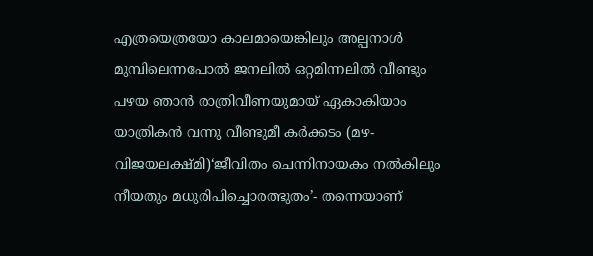എത്രയെത്രയോ കാലമായെങ്കിലും അല്പനാള്‍ മുമ്പിലെന്നപോല്‍ ജനലില്‍ ഒറ്റമിന്നലില്‍ വീണ്ടും പഴയ ഞാന്‍ രാത്രിവീണയുമായ് ഏകാകിയാം യാത്രികന്‍ വന്നു വീണ്ടുമീ കര്‍ക്കടം (മഴ- വിജയലക്ഷ്മി)‘ജീവിതം ചെന്നിനായകം നല്‍കിലും നീയതും മധുരിപിച്ചൊരത്ഭുതം’- തന്നെയാണ്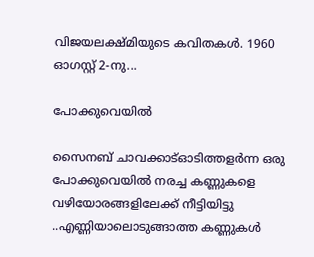വിജയലക്ഷ്മിയുടെ കവിതകള്‍. 1960 ഓഗസ്റ്റ് 2-നു...

പോക്കുവെയിൽ

സൈനബ് ചാവക്കാട്ഓടിത്തളർന്ന ഒരു പോക്കുവെയിൽ നരച്ച കണ്ണുകളെ വഴിയോരങ്ങളിലേക്ക് നീട്ടിയിട്ടു ..എണ്ണിയാലൊടുങ്ങാത്ത കണ്ണുകൾ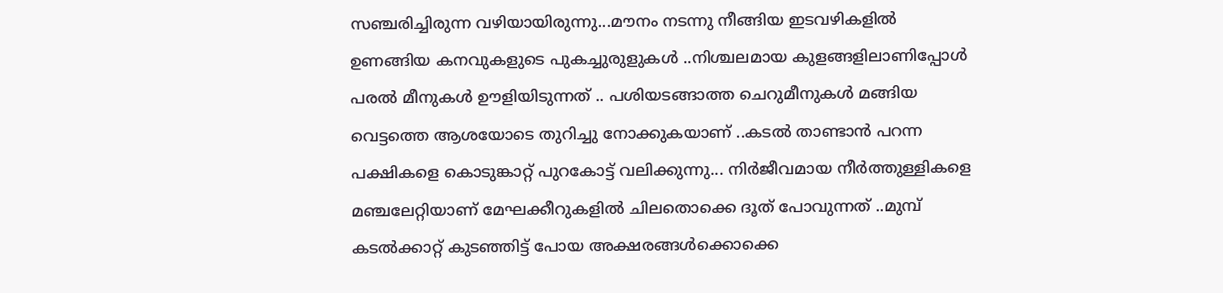സഞ്ചരിച്ചിരുന്ന വഴിയായിരുന്നു...മൗനം നടന്നു നീങ്ങിയ ഇടവഴികളിൽ ഉണങ്ങിയ കനവുകളുടെ പുകച്ചുരുളുകൾ ..നിശ്ചലമായ കുളങ്ങളിലാണിപ്പോൾ പരൽ മീനുകൾ ഊളിയിടുന്നത് .. പശിയടങ്ങാത്ത ചെറുമീനുകൾ മങ്ങിയ വെട്ടത്തെ ആശയോടെ തുറിച്ചു നോക്കുകയാണ് ..കടൽ താണ്ടാൻ പറന്ന പക്ഷികളെ കൊടുങ്കാറ്റ് പുറകോട്ട് വലിക്കുന്നു... നിർജീവമായ നീർത്തുള്ളികളെ മഞ്ചലേറ്റിയാണ് മേഘക്കീറുകളിൽ ചിലതൊക്കെ ദൂത് പോവുന്നത് ..മുമ്പ് കടൽക്കാറ്റ് കുടഞ്ഞിട്ട് പോയ അക്ഷരങ്ങൾക്കൊക്കെ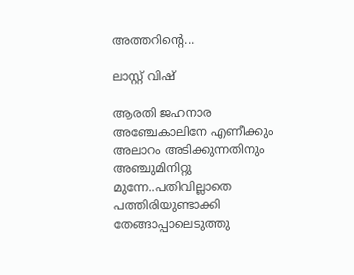അത്തറിന്റെ...

ലാസ്റ്റ് വിഷ്

ആരതി ജഹനാര അഞ്ചേകാലിനേ എണീക്കും അലാറം അടിക്കുന്നതിനും അഞ്ചുമിനിറ്റു മുന്നേ..പതിവില്ലാതെ പത്തിരിയുണ്ടാക്കി തേങ്ങാപ്പാലെടുത്തു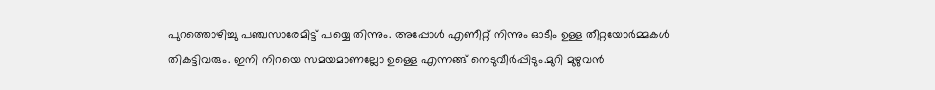പുറത്തൊഴിച്ചു പഞ്ചസാരേമിട്ട് പയ്യെ തിന്നും. അപ്പോൾ എണീറ്റ് നിന്നും ഓടീം ഉള്ള തീറ്റയോർമ്മകൾ തികട്ടിവരും. ഇനി നിറയെ സമയമാണല്ലോ ഉള്ളെ എന്നങ്ങ് നെടുവീർപ്പിടും.മുറി മുഴുവൻ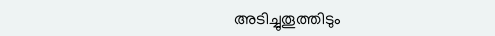അടിച്ചുതൂത്തിടും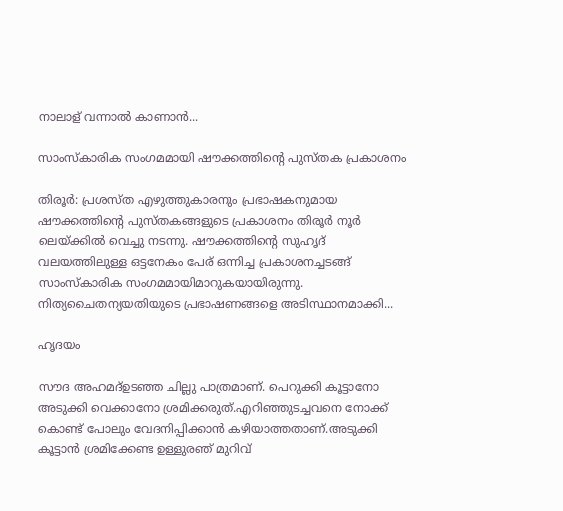നാലാള് വന്നാൽ കാണാൻ...

സാംസ്കാരിക സംഗമമായി ഷൗക്കത്തിന്റെ പുസ്തക പ്രകാശനം

തിരൂര്‍: പ്രശസ്ത എഴുത്തുകാരനും പ്രഭാഷകനുമായ ഷൗക്കത്തിന്റെ പുസ്തകങ്ങളുടെ പ്രകാശനം തിരൂര്‍ നൂര്‍ ലെയ്ക്കില്‍ വെച്ചു നടന്നു. ഷൗക്കത്തിന്റെ സുഹൃദ് വലയത്തിലുള്ള ഒട്ടനേകം പേര് ഒന്നിച്ച പ്രകാശനച്ചടങ്ങ് സാംസ്കാരിക സംഗമമായിമാറുകയായിരുന്നു. നിത്യചൈതന്യയതിയുടെ പ്രഭാഷണങ്ങളെ അടിസ്ഥാനമാക്കി...

ഹൃദയം

സൗദ അഹമദ്ഉടഞ്ഞ ചില്ലു പാത്രമാണ്. പെറുക്കി കൂട്ടാനോ അടുക്കി വെക്കാനോ ശ്രമിക്കരുത്.എറിഞ്ഞുടച്ചവനെ നോക്ക് കൊണ്ട് പോലും വേദനിപ്പിക്കാൻ കഴിയാത്തതാണ്.അടുക്കി കൂട്ടാൻ ശ്രമിക്കേണ്ട ഉള്ളുരഞ്‌ മുറിവ്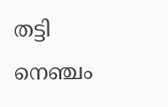തട്ടി നെഞ്ചം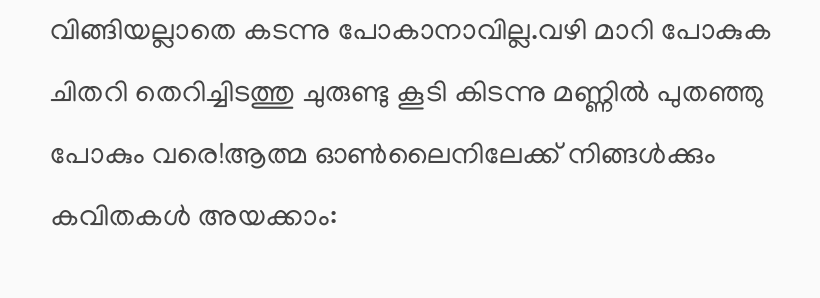വിങ്ങിയല്ലാതെ കടന്നു പോകാനാവില്ല.വഴി മാറി പോകുക ചിതറി തെറിച്ചിടത്തു ചുരുണ്ടു കൂടി കിടന്നു മണ്ണിൽ പുതഞ്ഞു പോകും വരെ!ആത്മ ഓൺലൈനിലേക്ക് നിങ്ങൾക്കും കവിതകൾ അയക്കാം: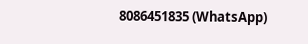8086451835 (WhatsApp)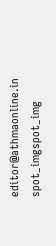editor@athmaonline.in
spot_imgspot_img